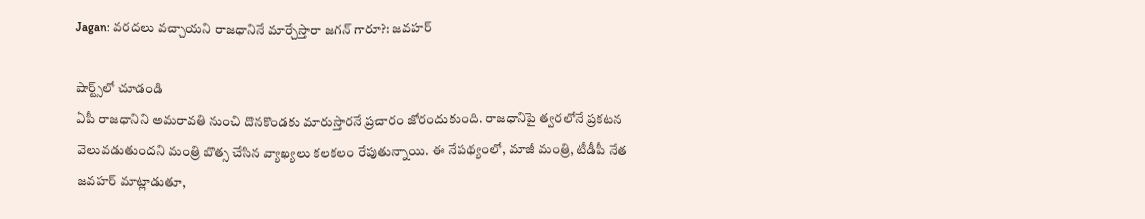Jagan: వరదలు వచ్చాయని రాజధానినే మార్చేస్తారా జగన్ గారూ?: జవహర్

షార్ట్స్‌లో చూడండి
ఏపీ రాజధానిని అమరావతి నుంచి దొనకొండకు మారుస్తారనే ప్రచారం జోరందుకుంది. రాజధానిపై త్వరలోనే ప్రకటన వెలువడుతుందని మంత్రి బొత్స చేసిన వ్యాఖ్యలు కలకలం రేపుతున్నాయి. ఈ నేపథ్యంలో, మాజీ మంత్రి, టీడీపీ నేత జవహర్ మాట్లాడుతూ,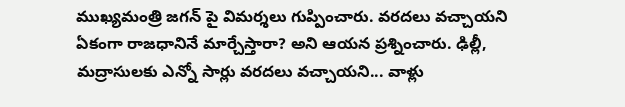ముఖ్యమంత్రి జగన్ పై విమర్శలు గుప్పించారు. వరదలు వచ్చాయని ఏకంగా రాజధానినే మార్చేస్తారా? అని ఆయన ప్రశ్నించారు. ఢిల్లీ, మద్రాసులకు ఎన్నో సార్లు వరదలు వచ్చాయని... వాళ్లు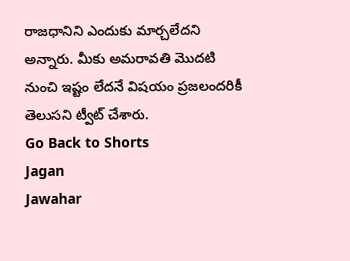రాజధానిని ఎందుకు మార్చలేదని అన్నారు. మీకు అమరావతి మొదటి నుంచి ఇష్టం లేదనే విషయం ప్రజలందరికీ తెలుసని ట్వీట్ చేశారు.
Go Back to Shorts
Jagan
Jawahar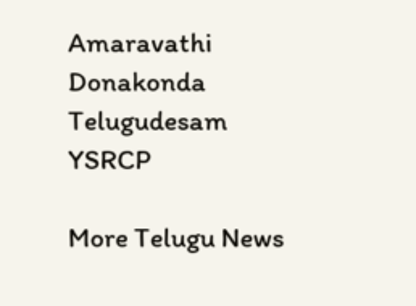Amaravathi
Donakonda
Telugudesam
YSRCP

More Telugu News